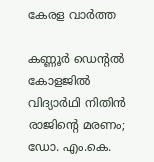കേരള വാർത്ത

കണ്ണൂർ ഡെന്‍റൽ കോളജിൽ വിദ്യാർഥി നിതിൻ രാജിന്‍റെ മരണം; ഡോ. എം.കെ.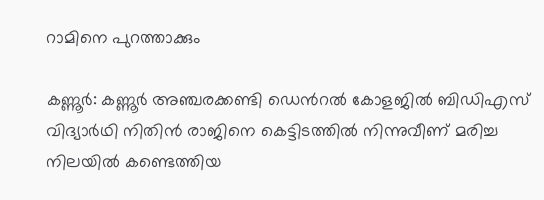റാമിനെ പുറത്താക്കും

കണ്ണൂർ: കണ്ണൂർ അഞ്ചരക്കണ്ടി ഡെന്‍റൽ കോളജിൽ ബിഡിഎസ് വിദ്യാർഥി നിതിൻ രാജിനെ കെട്ടിടത്തിൽ നിന്നുവീണ് മരിച്ച നിലയിൽ കണ്ടെത്തിയ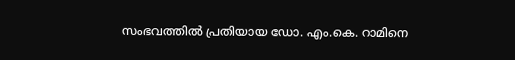സംഭവത്തിൽ പ്രതിയായ ഡോ. എം.കെ. റാമിനെ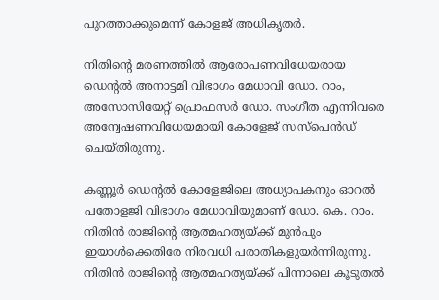പുറത്താക്കുമെന്ന് കോളജ് അധികൃതർ.

നിതിന്‍റെ മരണത്തിൽ ആരോപണവിധേയരായ ഡെന്‍റൽ അനാട്ടമി വിഭാഗം മേധാവി ഡോ. റാം, അസോസിയേറ്റ് പ്രൊഫസർ ഡോ. സംഗീത എന്നിവരെ അന്വേഷണവിധേയമായി കോളേജ് സസ്പെൻഡ് ചെയ്തിരുന്നു.

കണ്ണൂർ ഡെന്റൽ കോളേജിലെ അധ്യാപകനും ഓറൽ പതോളജി വിഭാഗം മേധാവിയുമാണ് ഡോ. കെ. റാം. നിതിൻ രാജിന്റെ ആത്മഹത്യയ്ക്ക് മുൻപും ഇയാൾക്കെതിരേ നിരവധി പരാതികളുയർന്നിരുന്നു. നിതിൻ രാജിന്റെ ആത്മഹത്യയ്ക്ക് പിന്നാലെ കൂടുതൽ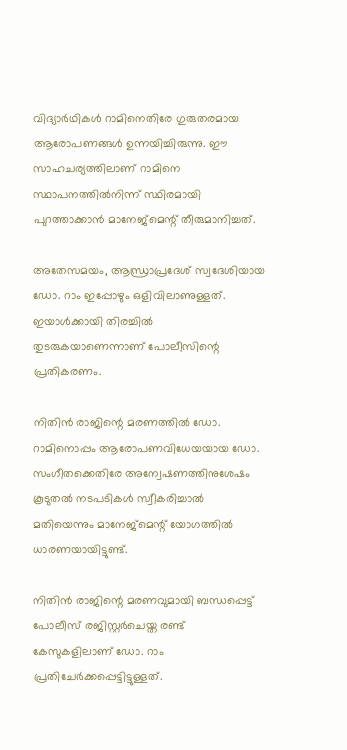വിദ്യാർഥികൾ റാമിനെതിരേ ഗുരുതരമായ ആരോപണങ്ങൾ ഉന്നയിച്ചിരുന്നു. ഈ സാഹചര്യത്തിലാണ് റാമിനെ സ്ഥാപനത്തിൽനിന്ന് സ്ഥിരമായി പുറത്താക്കാൻ മാനേജ്‌മെന്റ് തീരുമാനിച്ചത്.

അതേസമയം, ആന്ധ്രാപ്രദേശ് സ്വദേശിയായ ഡോ. റാം ഇപ്പോഴും ഒളിവിലാണുള്ളത്. ഇയാൾക്കായി തിരച്ചിൽ തുടരുകയാണെന്നാണ് പോലീസിന്റെ പ്രതികരണം.

നിതിൻ രാജിന്റെ മരണത്തിൽ ഡോ. റാമിനൊപ്പം ആരോപണവിധേയയായ ഡോ. സംഗീതക്കെതിരേ അന്വേഷണത്തിനുശേഷം കൂടുതൽ നടപടികൾ സ്വീകരിച്ചാൽ മതിയെന്നും മാനേജ്‌മെന്റ് യോഗത്തിൽ ധാരണയായിട്ടുണ്ട്.

നിതിൻ രാജിന്റെ മരണവുമായി ബന്ധപ്പെട്ട് പോലീസ് രജിസ്റ്റർചെയ്ത രണ്ട് കേസുകളിലാണ് ഡോ. റാം പ്രതിചേർക്കപ്പെട്ടിട്ടുള്ളത്.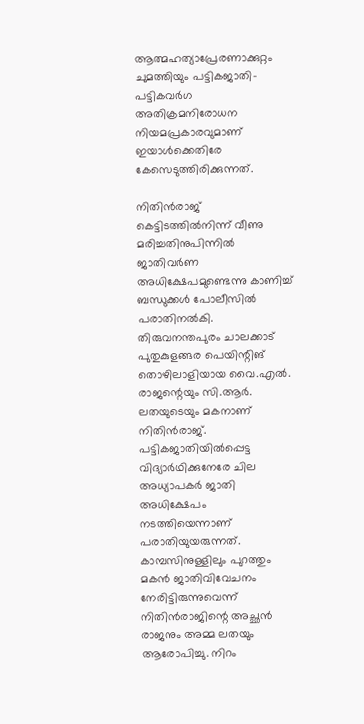ആത്മഹത്യാപ്രേരണാക്കുറ്റം ചുമത്തിയും പട്ടികജാതി-പട്ടികവർഗ അതിക്രമനിരോധന നിയമപ്രകാരവുമാണ് ഇയാൾക്കെതിരേ കേസെടുത്തിരിക്കുന്നത്.

നിതിൻരാജ് കെട്ടിടത്തിൽനിന്ന് വീണു മരിച്ചതിനുപിന്നിൽ ജാതിവർണ അധിക്ഷേപമുണ്ടെന്നു കാണിച്ച് ബന്ധുക്കൾ പോലീസിൽ പരാതിനൽകി. തിരുവനന്തപുരം ചാലക്കാട് പുതുകുളങ്ങര പെയിന്റിങ് തൊഴിലാളിയായ വൈ.എൽ. രാജന്റെയും സി.ആർ. ലതയുടെയും മകനാണ് നിതിൻരാജ്.
പട്ടികജാതിയിൽപ്പെട്ട വിദ്യാർഥിക്കുനേരേ ചില അധ്യാപകർ ജാതി അധിക്ഷേപം നടത്തിയെന്നാണ് പരാതിയുയരുന്നത്. കാമ്പസിനുള്ളിലും പുറത്തും മകൻ ജാതിവിവേചനം നേരിട്ടിരുന്നുവെന്ന് നിതിൻരാജിന്റെ അച്ഛൻ രാജനും അമ്മ ലതയും ആരോപിച്ചു. നിറം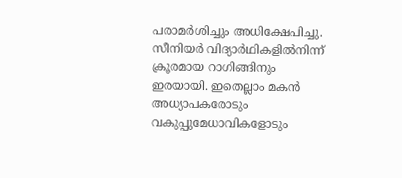പരാമർശിച്ചും അധിക്ഷേപിച്ചു. സീനിയർ വിദ്യാർഥികളിൽനിന്ന് ക്രൂരമായ റാഗിങ്ങിനും ഇരയായി. ഇതെല്ലാം മകൻ അധ്യാപകരോടും വകുപ്പുമേധാവികളോടും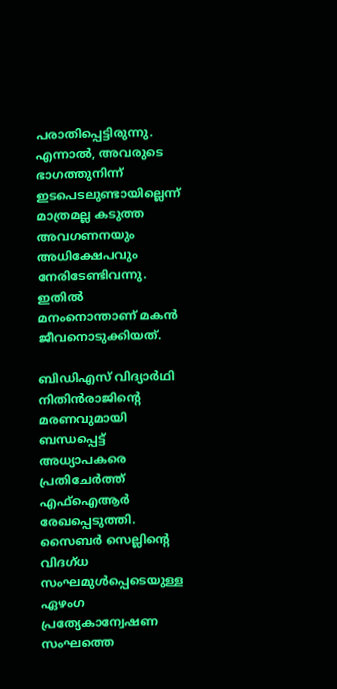പരാതിപ്പെട്ടിരുന്നു. എന്നാൽ, അവരുടെ ഭാഗത്തുനിന്ന് ഇടപെടലുണ്ടായില്ലെന്ന് മാത്രമല്ല കടുത്ത അവഗണനയും അധിക്ഷേപവും നേരിടേണ്ടിവന്നു. ഇതിൽ മനംനൊന്താണ് മകൻ ജീവനൊടുക്കിയത്.

ബിഡിഎസ് വിദ്യാർഥി നിതിൻരാജിന്റെ മരണവുമായി ബന്ധപ്പെട്ട് അധ്യാപകരെ പ്രതിചേർത്ത് എഫ്‌ഐആർ രേഖപ്പെടുത്തി. സൈബർ സെല്ലിന്റെ വിദഗ്ധ സംഘമുൾപ്പെടെയുള്ള ഏഴംഗ പ്രത്യേകാന്വേഷണ സംഘത്തെ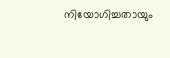നിയോഗിച്ചതായും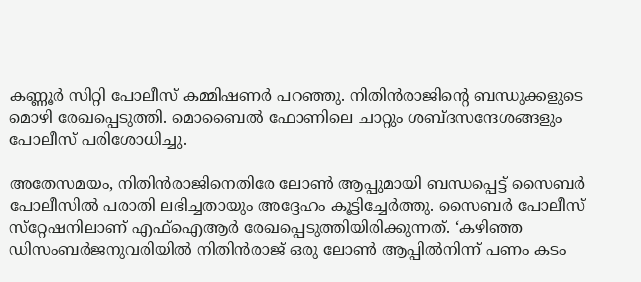കണ്ണൂർ സിറ്റി പോലീസ് കമ്മിഷണർ പറഞ്ഞു. നിതിൻരാജിന്റെ ബന്ധുക്കളുടെ മൊഴി രേഖപ്പെടുത്തി. മൊബൈൽ ഫോണിലെ ചാറ്റും ശബ്ദസന്ദേശങ്ങളും പോലീസ് പരിശോധിച്ചു.

അതേസമയം, നിതിൻരാജിനെതിരേ ലോൺ ആപ്പുമായി ബന്ധപ്പെട്ട് സൈബർ പോലീസിൽ പരാതി ലഭിച്ചതായും അദ്ദേഹം കൂട്ടിച്ചേർത്തു. സൈബർ പോലീസ് സ്‌റ്റേഷനിലാണ് എഫ്‌ഐആർ രേഖപ്പെടുത്തിയിരിക്കുന്നത്. ‘കഴിഞ്ഞ ഡിസംബർജനുവരിയിൽ നിതിൻരാജ് ഒരു ലോൺ ആപ്പിൽനിന്ന് പണം കടം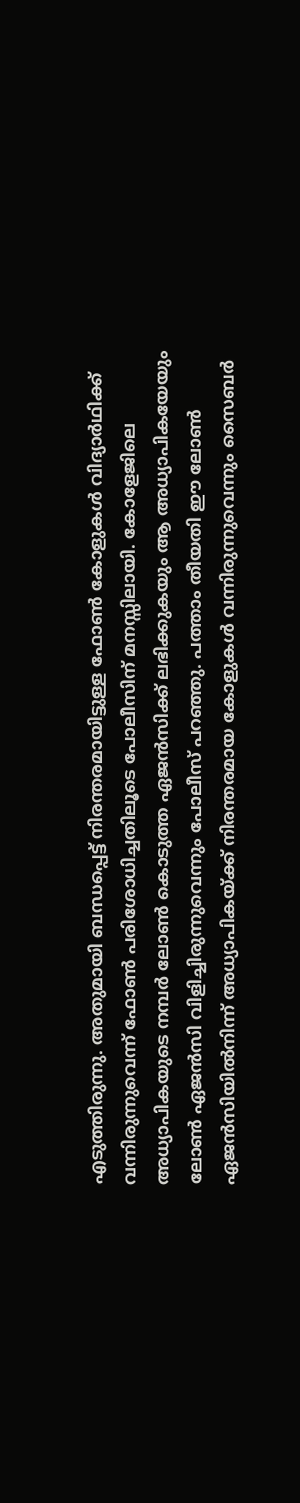എടുത്തിരുന്നു. അതുമായി ബന്ധപ്പെട്ട് നിരന്തരമായിട്ടുള്ള ഫോൺ കോളുകൾ വിദ്യാർഥിക്ക് വന്നിരുന്നുവെന്ന് ഫോൺ പരിശോധിച്ചതിലൂടെ പോലീസിന് മനസ്സിലായി. കോളേജിലെ അധ്യാപികയുടെ നമ്പർ ലോൺ കൊടുത്ത ഏജൻസിക്ക് ലഭിക്കുകയും ആ അധ്യാപികയേയും ലോൺ ഏജൻസി വിളിച്ചിരുന്നുവെന്നും പോലീസ് പറഞ്ഞു. പത്താം തീയതി ഈ ലോൺ ഏജൻസിയിൽനിന്ന് അധ്യാപികയ്ക്ക് നിരന്തരമായ കോളുകൾ വന്നിരുന്നുവെന്നും സൈബർ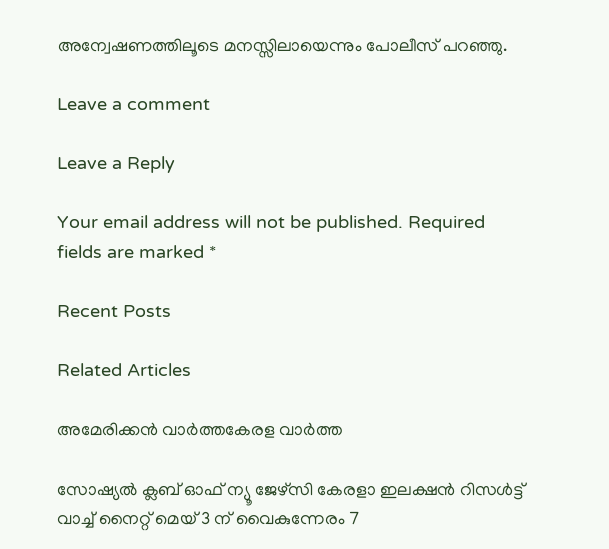അന്വേഷണത്തിലൂടെ മനസ്സിലായെന്നും പോലീസ് പറഞ്ഞു.

Leave a comment

Leave a Reply

Your email address will not be published. Required fields are marked *

Recent Posts

Related Articles

അമേരിക്കൻ വാർത്തകേരള വാർത്ത

സോഷ്യല്‍ ക്ലബ് ഓഫ് ന്യൂ ജേഴ്സി കേരളാ ഇലക്ഷന്‍ റിസള്‍ട്ട് വാച്ച് നൈറ്റ് മെയ് 3 ന് വൈകുന്നേരം 7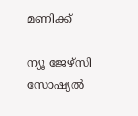മണിക്ക്

ന്യൂ ജേഴ്സി സോഷ്യല്‍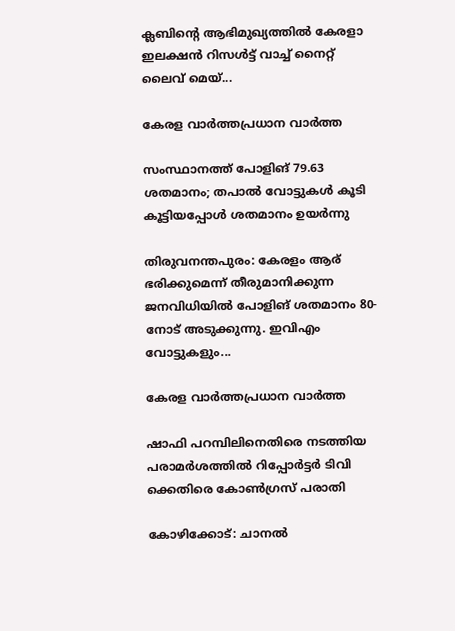ക്ലബിന്റെ ആഭിമുഖ്യത്തില്‍ കേരളാ ഇലക്ഷന്‍ റിസള്‍ട്ട് വാച്ച് നൈറ്റ് ലൈവ് മെയ്...

കേരള വാർത്തപ്രധാന വാർത്ത

സംസ്ഥാനത്ത് പോളിങ് 79.63 ശതമാനം; തപാൽ വോട്ടുകൾ കൂടി കൂട്ടിയപ്പോൾ ശതമാനം ഉയർന്നു

തിരുവനന്തപുരം: കേരളം ആര് ഭരിക്കുമെന്ന് തീരുമാനിക്കുന്ന ജനവിധിയില്‍ പോളിങ് ശതമാനം 80-നോട് അടുക്കുന്നു. ഇവിഎം വോട്ടുകളും...

കേരള വാർത്തപ്രധാന വാർത്ത

ഷാഫി പറമ്പിലിനെതിരെ നടത്തിയ പരാമര്‍ശത്തില്‍ റിപ്പോര്‍ട്ടര്‍ ടിവി ക്കെതിരെ കോൺഗ്രസ് പരാതി

കോഴിക്കോട്: ചാനല്‍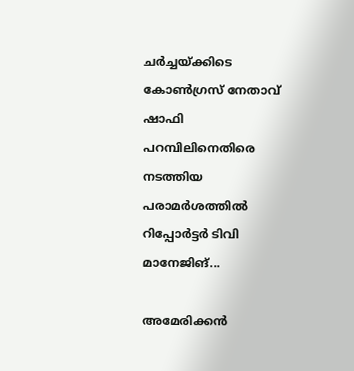ചര്‍ച്ചയ്ക്കിടെ കോണ്‍ഗ്രസ് നേതാവ് ഷാഫി പറമ്പിലിനെതിരെ നടത്തിയ പരാമര്‍ശത്തില്‍ റിപ്പോര്‍ട്ടര്‍ ടിവി മാനേജിങ്...

അമേരിക്കൻ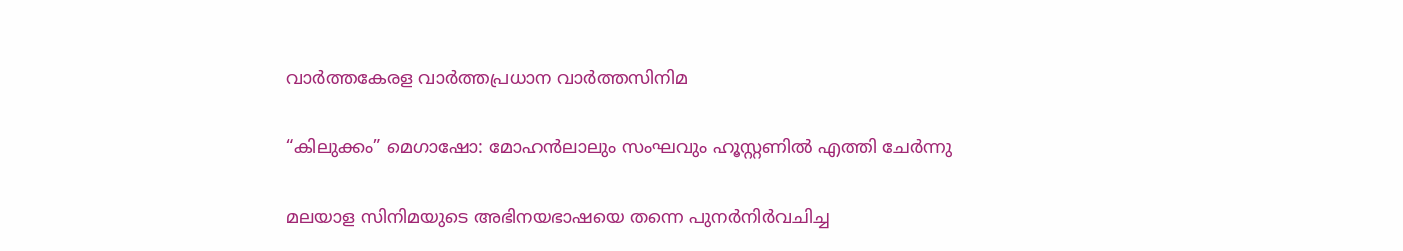വാർത്തകേരള വാർത്തപ്രധാന വാർത്തസിനിമ

“കിലുക്കം” മെഗാഷോ: മോഹൻലാലും സംഘവും ഹൂസ്റ്റണിൽ എത്തി ചേർന്നു

മലയാള സിനിമയുടെ അഭിനയഭാഷയെ തന്നെ പുനർനിർവചിച്ച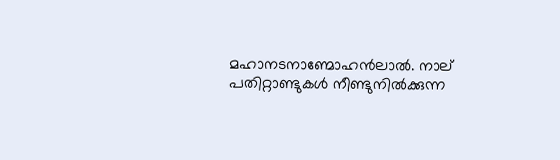മഹാനടനാണ്മോഹൻലാൽ. നാല് പതിറ്റാണ്ടുകൾ നീണ്ടുനിൽക്കുന്ന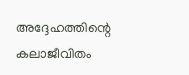അദ്ദേഹത്തിന്റെ കലാജീവിതം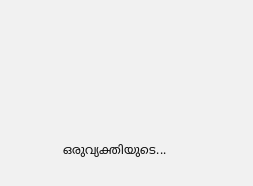ഒരുവ്യക്തിയുടെ...